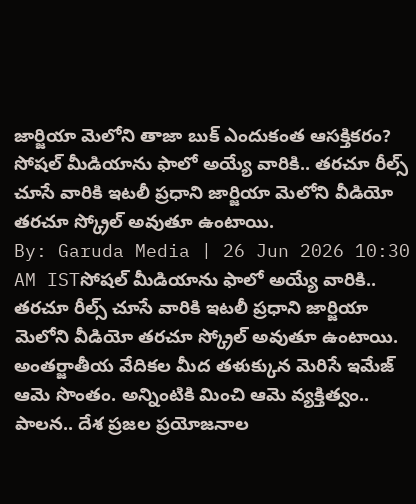జార్జియా మెలోని తాజా బుక్ ఎందుకంత ఆసక్తికరం?
సోషల్ మీడియాను ఫాలో అయ్యే వారికి.. తరచూ రీల్స్ చూసే వారికి ఇటలీ ప్రధాని జార్జియా మెలోని వీడియో తరచూ స్క్రోల్ అవుతూ ఉంటాయి.
By: Garuda Media | 26 Jun 2026 10:30 AM ISTసోషల్ మీడియాను ఫాలో అయ్యే వారికి.. తరచూ రీల్స్ చూసే వారికి ఇటలీ ప్రధాని జార్జియా మెలోని వీడియో తరచూ స్క్రోల్ అవుతూ ఉంటాయి. అంతర్జాతీయ వేదికల మీద తళుక్కున మెరిసే ఇమేజ్ ఆమె సొంతం. అన్నింటికి మించి ఆమె వ్యక్తిత్వం.. పాలన.. దేశ ప్రజల ప్రయోజనాల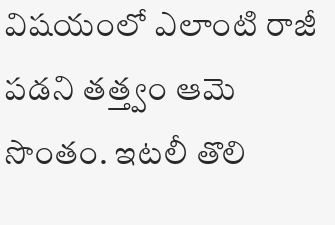విషయంలో ఎలాంటి రాజీ పడని తత్త్వం ఆమె సొంతం. ఇటలీ తొలి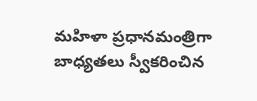మహిళా ప్రధానమంత్రిగా బాధ్యతలు స్వీకరించిన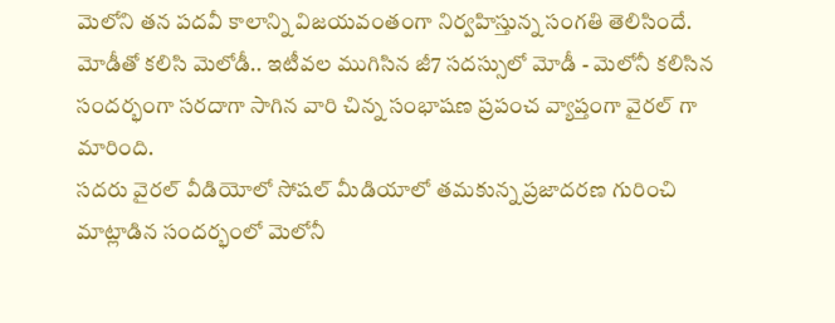మెలోని తన పదవీ కాలాన్ని విజయవంతంగా నిర్వహిస్తున్న సంగతి తెలిసిందే. మోడీతో కలిసి మెలోడీ.. ఇటీవల ముగిసిన జీ7 సదస్సులో మోడీ - మెలోనీ కలిసిన సందర్భంగా సరదాగా సాగిన వారి చిన్న సంభాషణ ప్రపంచ వ్యాప్తంగా వైరల్ గా మారింది.
సదరు వైరల్ వీడియోలో సోషల్ మీడియాలో తమకున్న ప్రజాదరణ గురించి మాట్లాడిన సందర్భంలో మెలోనీ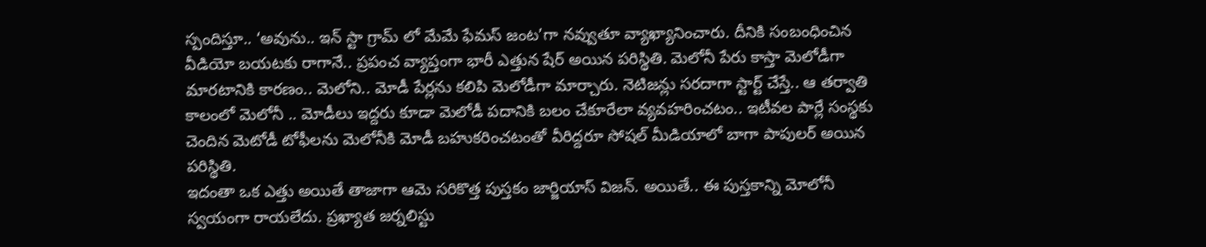స్పందిస్తూ.. ‘అవును.. ఇన్ స్టా గ్రామ్ లో మేమే ఫేమస్ జంట’గా నవ్వుతూ వ్యాఖ్యానించారు. దీనికి సంబంధించిన వీడియో బయటకు రాగానే.. ప్రపంచ వ్యాప్తంగా భారీ ఎత్తున షేర్ అయిన పరిస్థితి. మెలోనీ పేరు కాస్తా మెలోడీగా మారటానికి కారణం.. మెలోని.. మోడీ పేర్లను కలిపి మెలోడీగా మార్చారు. నెటిజన్లు సరదాగా స్టార్ట్ చేస్తే.. ఆ తర్వాతి కాలంలో మెలోనీ .. మోడీలు ఇద్దరు కూడా మెలోడీ పదానికి బలం చేకూరేలా వ్యవహరించటం.. ఇటీవల పార్లే సంస్థకు చెందిన మెటోడీ టోఫీలను మెలోనీకి మోడీ బహుకరించటంతో వీరిద్దరూ సోషల్ మీడియాలో బాగా పాపులర్ అయిన పరిస్థితి.
ఇదంతా ఒక ఎత్తు అయితే తాజాగా ఆమె సరికొత్త పుస్తకం జార్జియాస్ విజన్. అయితే.. ఈ పుస్తకాన్ని మోలోనీ స్వయంగా రాయలేదు. ప్రఖ్యాత జర్నలిస్టు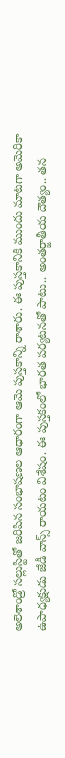అలెశాండ్రో సల్లుస్టితో జరిపిన సంభాషణల ఆధారంగా ఆమె పుస్తకాన్ని రాశారు. ఈ పుస్తకానికి ముందు మాటగా అమెరికా ఉపాధ్యక్షుడు జేడీ వాన్స్ రాయటం విశేషం. ఈ పుస్తకంలో భారత పర్యటనతో పాటు.. అంతర్జాతీయ దౌత్యం.. తన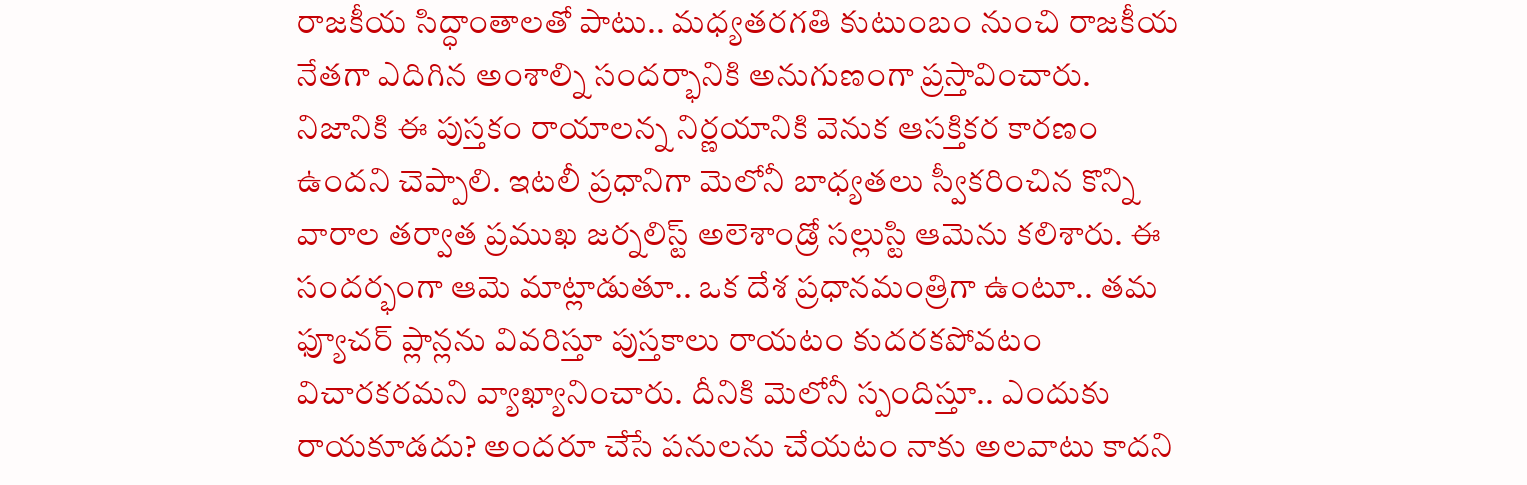రాజకీయ సిద్ధాంతాలతో పాటు.. మధ్యతరగతి కుటుంబం నుంచి రాజకీయ నేతగా ఎదిగిన అంశాల్ని సందర్భానికి అనుగుణంగా ప్రస్తావించారు.
నిజానికి ఈ పుస్తకం రాయాలన్న నిర్ణయానికి వెనుక ఆసక్తికర కారణం ఉందని చెప్పాలి. ఇటలీ ప్రధానిగా మెలోనీ బాధ్యతలు స్వీకరించిన కొన్ని వారాల తర్వాత ప్రముఖ జర్నలిస్ట్ అలెశాండ్రో సల్లుస్టి ఆమెను కలిశారు. ఈ సందర్భంగా ఆమె మాట్లాడుతూ.. ఒక దేశ ప్రధానమంత్రిగా ఉంటూ.. తమ ఫ్యూచర్ ప్లాన్లను వివరిస్తూ పుస్తకాలు రాయటం కుదరకపోవటం విచారకరమని వ్యాఖ్యానించారు. దీనికి మెలోనీ స్పందిస్తూ.. ఎందుకు రాయకూడదు? అందరూ చేసే పనులను చేయటం నాకు అలవాటు కాదని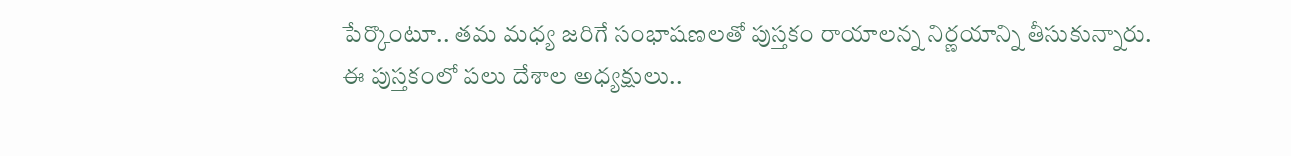పేర్కొంటూ.. తమ మధ్య జరిగే సంభాషణలతో పుస్తకం రాయాలన్న నిర్ణయాన్ని తీసుకున్నారు.
ఈ పుస్తకంలో పలు దేశాల అధ్యక్షులు..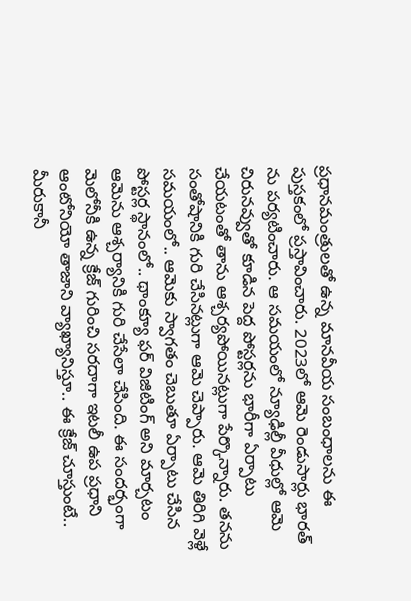ప్రధానమంత్రులతో ఉన్న మానవీయ సంబంధాలను ఈ పుస్తకంలో ప్రస్తావించారు. 2023లో ఆమె రెండుసార్లు భారత్ ను పర్యటించారు. ఆ సమయంలో న్యూఢిల్లీ వీధుల్లో ఆమె చిరునవ్వుతో కూడిన పెద్ద పోస్టర్లను భారీగా ఏర్పాటు చేయటంతో తాను ఆశ్చర్యపోయినట్లుగా పేర్కొన్నారు. తనను సంతోషానికి గురి చేసినట్లుగా ఆమె చెప్పారు. ఆమె తిరిగి వెళ్లే సమయంలో.. ఆమెకు స్వాగతం చెబుతూ ఏర్పాటు చేసిన పోస్టర్ల స్థానంలో.. థాంక్యూ ఫర్ విజిటింగ్ అని మార్చటం ఆమెను ఆశ్చర్యానికి గురి చేసేలా చేసింది. ఈ సందర్భంగా మెలోనీకి ఉన్న క్రేజ్ గురించి సరదాగా ఇటలీ ఉప ప్రధాని ఆంటోనియో తాజాని వ్యాఖ్యానిస్తూ.. ఈ క్రేజ్ చూస్తుంటే.. మీరుకానీ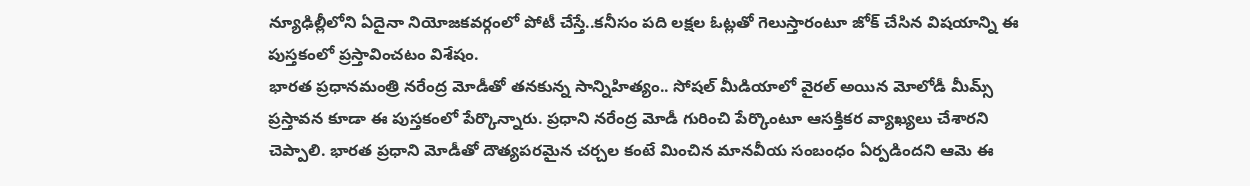న్యూఢిల్లీలోని ఏదైనా నియోజకవర్గంలో పోటీ చేస్తే..కనీసం పది లక్షల ఓట్లతో గెలుస్తారంటూ జోక్ చేసిన విషయాన్ని ఈ పుస్తకంలో ప్రస్తావించటం విశేషం.
భారత ప్రధానమంత్రి నరేంద్ర మోడీతో తనకున్న సాన్నిహిత్యం.. సోషల్ మీడియాలో వైరల్ అయిన మోలోడీ మీమ్స్ ప్రస్తావన కూడా ఈ పుస్తకంలో పేర్కొన్నారు. ప్రధాని నరేంద్ర మోడీ గురించి పేర్కొంటూ ఆసక్తికర వ్యాఖ్యలు చేశారని చెప్పాలి. భారత ప్రధాని మోడీతో దౌత్యపరమైన చర్చల కంటే మించిన మానవీయ సంబంధం ఏర్పడిందని ఆమె ఈ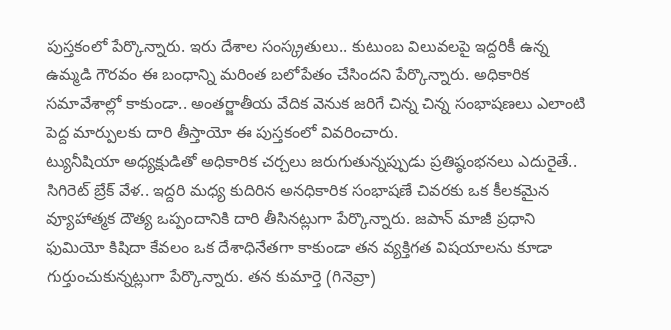పుస్తకంలో పేర్కొన్నారు. ఇరు దేశాల సంస్క్రతులు.. కుటుంబ విలువలపై ఇద్దరికీ ఉన్న ఉమ్మడి గౌరవం ఈ బంధాన్ని మరింత బలోపేతం చేసిందని పేర్కొన్నారు. అధికారిక సమావేశాల్లో కాకుండా.. అంతర్జాతీయ వేదిక వెనుక జరిగే చిన్న చిన్న సంభాషణలు ఎలాంటి పెద్ద మార్పులకు దారి తీస్తాయో ఈ పుస్తకంలో వివరించారు.
ట్యునీషియా అధ్యక్షుడితో అధికారిక చర్చలు జరుగుతున్నప్పుడు ప్రతిష్ఠంభనలు ఎదురైతే.. సిగిరెట్ బ్రేక్ వేళ.. ఇద్దరి మధ్య కుదిరిన అనధికారిక సంభాషణే చివరకు ఒక కీలకమైన వ్యూహాత్మక దౌత్య ఒప్పందానికి దారి తీసినట్లుగా పేర్కొన్నారు. జపాన్ మాజీ ప్రధాని ఫుమియో కిషిదా కేవలం ఒక దేశాధినేతగా కాకుండా తన వ్యక్తిగత విషయాలను కూడా గుర్తుంచుకున్నట్లుగా పేర్కొన్నారు. తన కుమార్తె (గినెవ్రా)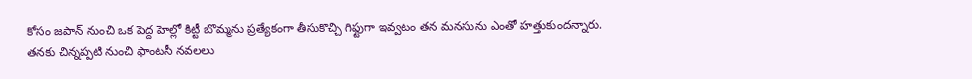కోసం జపాన్ నుంచి ఒక పెద్ద హెల్లో కిట్టీ బొమ్మను ప్రత్యేకంగా తీసుకొచ్చి గిఫ్టుగా ఇవ్వటం తన మనసును ఎంతో హత్తుకుందన్నారు.
తనకు చిన్నప్పటి నుంచి ఫాంటసీ నవలలు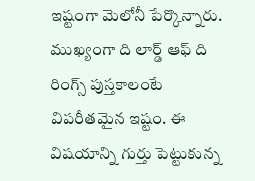ఇష్టంగా మెలోనీ పేర్కొన్నారు. ముఖ్యంగా ది లార్డ్ ఆఫ్ ది రింగ్స్ పుస్తకాలంటే విపరీతమైన ఇష్టం. ఈ విషయాన్ని గుర్తు పెట్టుకున్న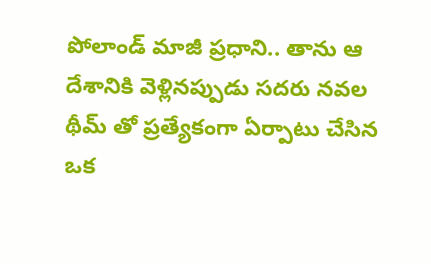పోలాండ్ మాజీ ప్రధాని.. తాను ఆ దేశానికి వెళ్లినప్పుడు సదరు నవల థీమ్ తో ప్రత్యేకంగా ఏర్పాటు చేసిన ఒక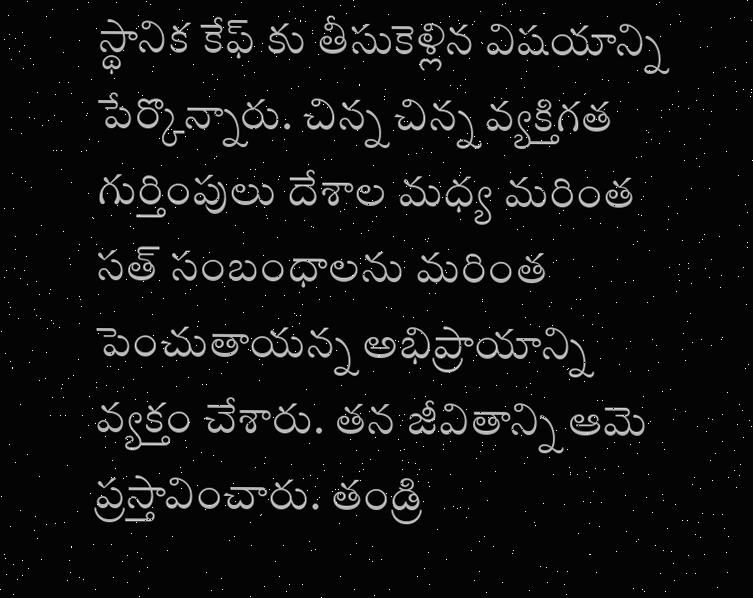స్థానిక కేఫ్ కు తీసుకెళ్లిన విషయాన్ని పేర్కొన్నారు. చిన్న చిన్న వ్యక్తిగత గుర్తింపులు దేశాల మధ్య మరింత సత్ సంబంధాలను మరింత పెంచుతాయన్న అభిప్రాయాన్ని వ్యక్తం చేశారు. తన జీవితాన్ని ఆమె ప్రస్తావించారు. తండ్రి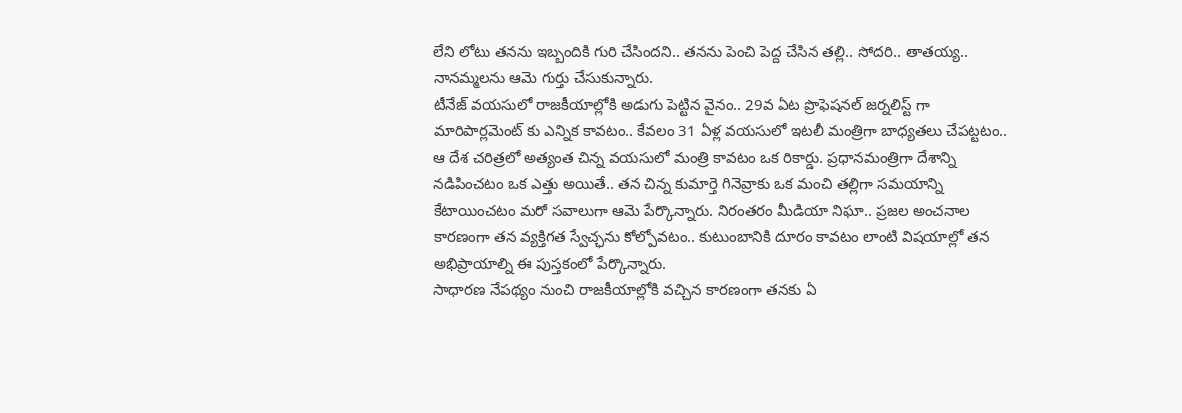లేని లోటు తనను ఇబ్బందికి గురి చేసిందని.. తనను పెంచి పెద్ద చేసిన తల్లి.. సోదరి.. తాతయ్య.. నానమ్మలను ఆమె గుర్తు చేసుకున్నారు.
టీనేజ్ వయసులో రాజకీయాల్లోకి అడుగు పెట్టిన వైనం.. 29వ ఏట ప్రొఫెషనల్ జర్నలిస్ట్ గా మారిపార్లమెంట్ కు ఎన్నిక కావటం.. కేవలం 31 ఏళ్ల వయసులో ఇటలీ మంత్రిగా బాధ్యతలు చేపట్టటం.. ఆ దేశ చరిత్రలో అత్యంత చిన్న వయసులో మంత్రి కావటం ఒక రికార్డు. ప్రధానమంత్రిగా దేశాన్ని నడిపించటం ఒక ఎత్తు అయితే.. తన చిన్న కుమార్తె గినెవ్రాకు ఒక మంచి తల్లిగా సమయాన్ని కేటాయించటం మరో సవాలుగా ఆమె పేర్కొన్నారు. నిరంతరం మీడియా నిఘా.. ప్రజల అంచనాల కారణంగా తన వ్యక్తిగత స్వేచ్ఛను కోల్పోవటం.. కుటుంబానికి దూరం కావటం లాంటి విషయాల్లో తన అభిప్రాయాల్ని ఈ పుస్తకంలో పేర్కొన్నారు.
సాధారణ నేపథ్యం నుంచి రాజకీయాల్లోకి వచ్చిన కారణంగా తనకు ఏ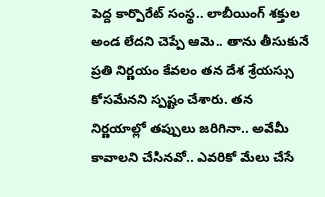పెద్ద కార్పొరేట్ సంస్థ.. లాబీయింగ్ శక్తుల అండ లేదని చెప్పే ఆమె.. తాను తీసుకునే ప్రతి నిర్ణయం కేవలం తన దేశ శ్రేయస్సు కోసమేనని స్పష్టం చేశారు. తన నిర్ణయాల్లో తప్పులు జరిగినా.. అవేమీ కావాలని చేసినవో.. ఎవరికో మేలు చేసే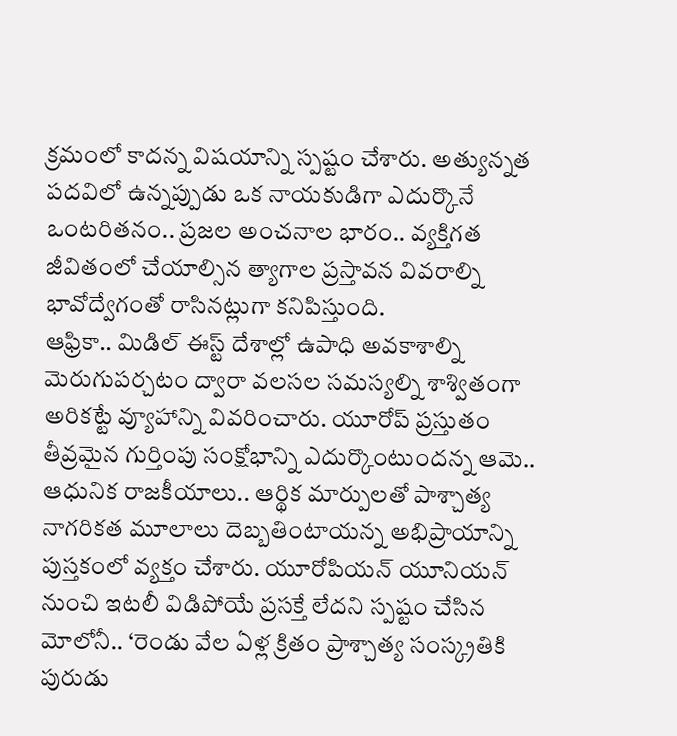క్రమంలో కాదన్న విషయాన్ని స్పష్టం చేశారు. అత్యున్నత పదవిలో ఉన్నప్పుడు ఒక నాయకుడిగా ఎదుర్కొనే ఒంటరితనం.. ప్రజల అంచనాల భారం.. వ్యక్తిగత జీవితంలో చేయాల్సిన త్యాగాల ప్రస్తావన వివరాల్ని భావోద్వేగంతో రాసినట్లుగా కనిపిస్తుంది.
ఆఫ్రికా.. మిడిల్ ఈస్ట్ దేశాల్లో ఉపాధి అవకాశాల్ని మెరుగుపర్చటం ద్వారా వలసల సమస్యల్ని శాశ్వితంగా అరికట్టే వ్యూహాన్ని వివరించారు. యూరోప్ ప్రస్తుతం తీవ్రమైన గుర్తింపు సంక్షోభాన్ని ఎదుర్కొంటుందన్న ఆమె.. ఆధునిక రాజకీయాలు.. ఆర్థిక మార్పులతో పాశ్చాత్య నాగరికత మూలాలు దెబ్బతింటాయన్న అభిప్రాయాన్ని పుస్తకంలో వ్యక్తం చేశారు. యూరోపియన్ యూనియన్ నుంచి ఇటలీ విడిపోయే ప్రసక్తే లేదని స్పష్టం చేసిన మోలోనీ.. ‘రెండు వేల ఏళ్ల క్రితం ప్రాశ్చాత్య సంస్క్రతికి పురుడు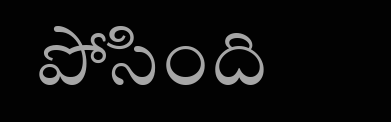పోసింది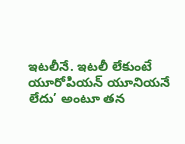ఇటలీనే. ఇటలీ లేకుంటే యూరోపియన్ యూనియనే లేదు’ అంటూ తన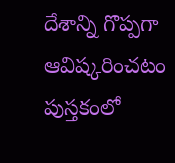దేశాన్ని గొప్పగా ఆవిష్కరించటం పుస్తకంలో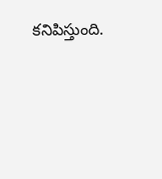కనిపిస్తుంది.